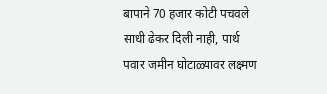बापाने 70 हजार कोटी पचवले साधी ढेकर दिली नाही, पार्थ पवार जमीन घोटाळ्यावर लक्ष्मण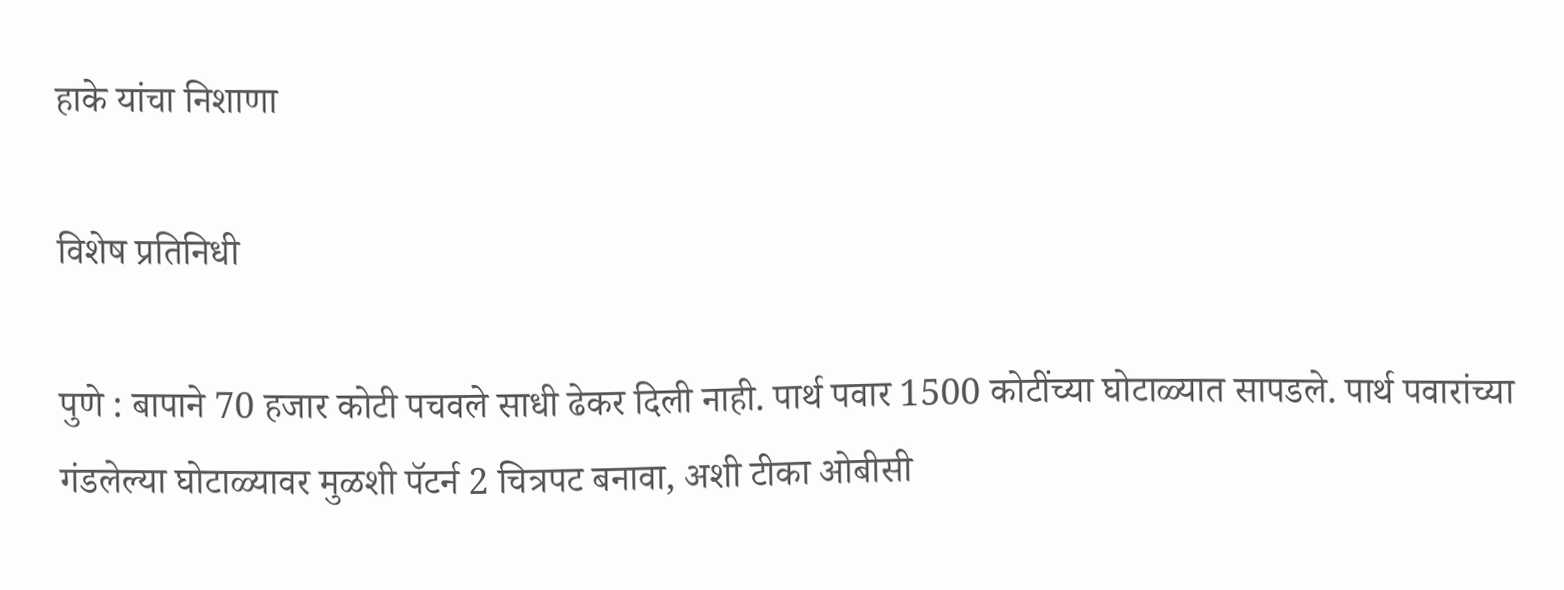हाके यांचा निशाणा

विशेष प्रतिनिधी

पुणे : बापाने 70 हजार कोटी पचवले साधी ढेकर दिली नाही. पार्थ पवार 1500 कोटींच्या घोटाळ्यात सापडले. पार्थ पवारांच्या गंडलेल्या घोटाळ्यावर मुळशी पॅटर्न 2 चित्रपट बनावा, अशी टीका ओबीसी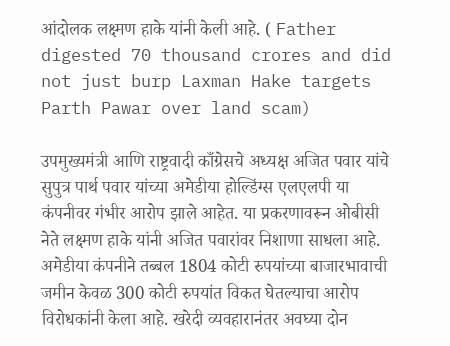आंदोलक लक्ष्मण हाके यांनी केली आहे. ( Father digested 70 thousand crores and did not just burp Laxman Hake targets Parth Pawar over land scam)

उपमुख्यमंत्री आणि राष्ट्रवादी काँग्रेसचे अध्यक्ष अजित पवार यांचे सुपुत्र पार्थ पवार यांच्या अमेडीया होल्डिंग्स एलएलपी या कंपनीवर गंभीर आरोप झाले आहेत. या प्रकरणावरून ओबीसी नेते लक्ष्मण हाके यांनी अजित पवारांवर निशाणा साधला आहे.
अमेडीया कंपनीने तब्बल 1804 कोटी रुपयांच्या बाजारभावाची जमीन केवळ 300 कोटी रुपयांत विकत घेतल्याचा आरोप विरोधकांनी केला आहे. खरेदी व्यवहारानंतर अवघ्या दोन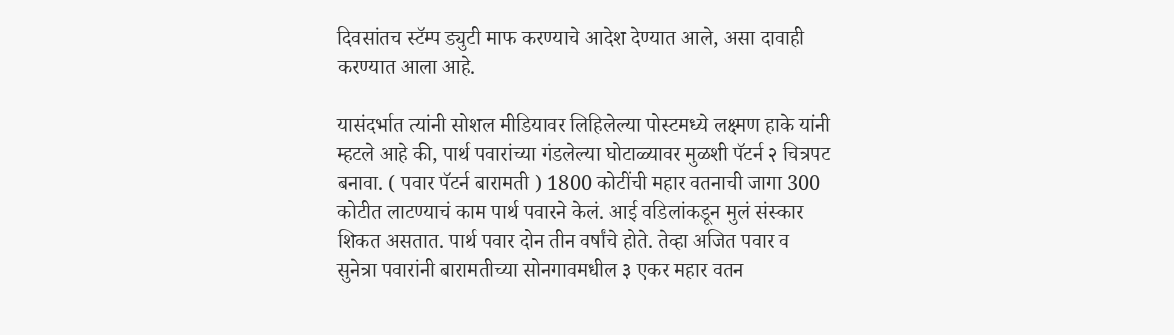दिवसांतच स्टॅम्प ड्युटी माफ करण्याचे आदेश देण्यात आले, असा दावाही करण्यात आला आहे.

यासंदर्भात त्यांनी सोशल मीडियावर लिहिलेल्या पोस्टमध्ये लक्ष्मण हाके यांनी म्हटले आहे की, पार्थ पवारांच्या गंडलेल्या घोटाळ्यावर मुळशी पॅटर्न २ चित्रपट बनावा. ( पवार पॅटर्न बारामती ) 1800 कोटींची महार वतनाची जागा 300 कोटीत लाटण्याचं काम पार्थ पवारने केलं. आई वडिलांकडून मुलं संस्कार शिकत असतात. पार्थ पवार दोन तीन वर्षांचे होते. तेव्हा अजित पवार व सुनेत्रा पवारांनी बारामतीच्या सोनगावमधील ३ एकर महार वतन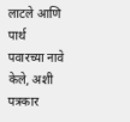लाटले आणि पार्थ पवारच्या नावे केले, अशी पत्रकार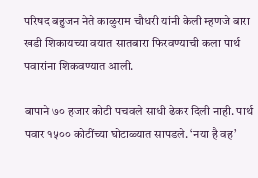परिषद बहुजन नेते काळुराम चौधरी यांनी केली म्हणजे बारा खडी शिकायच्या वयात सातबारा फिरवण्याची कला पार्थ पवारांना शिकवण्यात आली.

बापाने ७० हजार कोटी पचवले साधी ढेकर दिली नाही. पार्थ पवार १५०० कोटींच्या घोटाळ्यात सापडले. ‘नया है वह’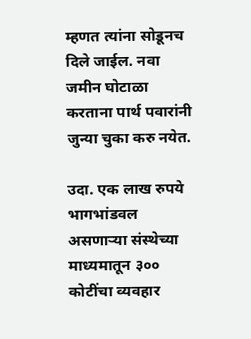म्हणत त्यांना सोडूनच दिले जाईल. नवा जमीन घोटाळा करताना पार्थ पवारांनी जुन्या चुका करु नयेत.

उदा. एक लाख रुपये भागभांडवल असणाऱ्या संस्थेच्या माध्यमातून ३०० कोटींचा व्यवहार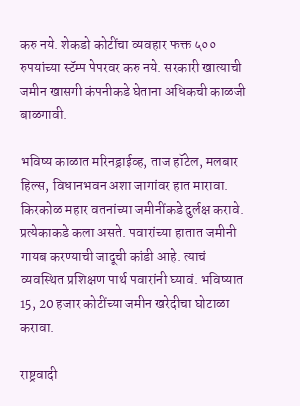करु नये. शेकडो कोटींचा व्यवहार फक्त ५०० रुपयांच्या स्टॅम्प पेपरवर करु नये. सरकारी खात्याची जमीन खासगी कंपनीकडे घेताना अधिकची काळजी बाळगावी.

भविष्य काळात मरिनड्राईव्ह, ताज हॉटेल, मलबार हिल्स, विधानभवन अशा जागांवर हात मारावा. किरकोळ महार वतनांच्या जमीनींकडे दुर्लक्ष करावे. प्रत्येकाकडे कला असते. पवारांच्या हातात जमीनी गायब करण्याची जादूची कांडी आहे. त्याचं व्यवस्थित प्रशिक्षण पार्थ पवारांनी घ्यावं. भविष्यात 15, 20 हजार कोटींच्या जमीन खरेदीचा घोटाळा करावा.

राष्ट्रवादी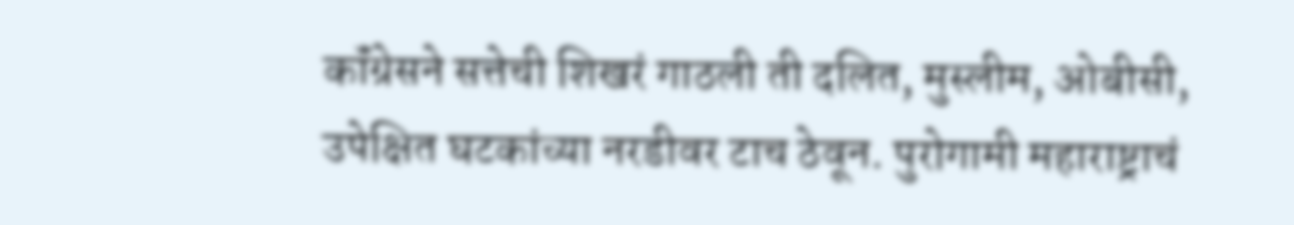कॉंग्रेसने सत्तेची शिखरं गाठली ती दलित, मुस्लीम, ओबीसी, उपेक्षित घटकांच्या नरडीवर टाच ठेवून. पुरोगामी महाराष्ट्राचं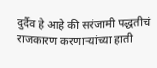दुर्दैव हे आहे की सरंजामी पद्धतीचं राजकारण करणाऱ्यांच्या हाती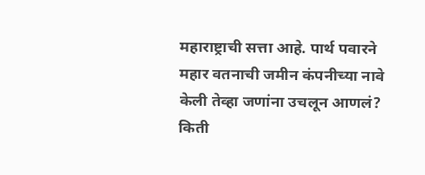महाराष्ट्राची सत्ता आहे. पार्थ पवारने महार वतनाची जमीन कंपनीच्या नावे केली तेव्हा जणांना उचलून आणलं? किती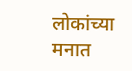लोकांच्या मनात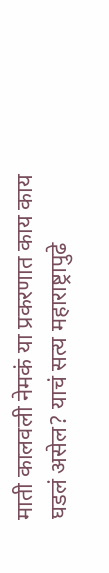माती कालवली नेमकं या प्रकरणात काय काय घडलं असेल? याचं सत्य महाराष्ट्रापुढे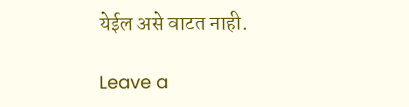येईल असे वाटत नाही.

Leave a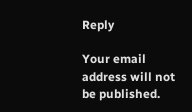Reply

Your email address will not be published.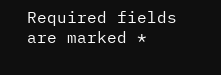Required fields are marked *